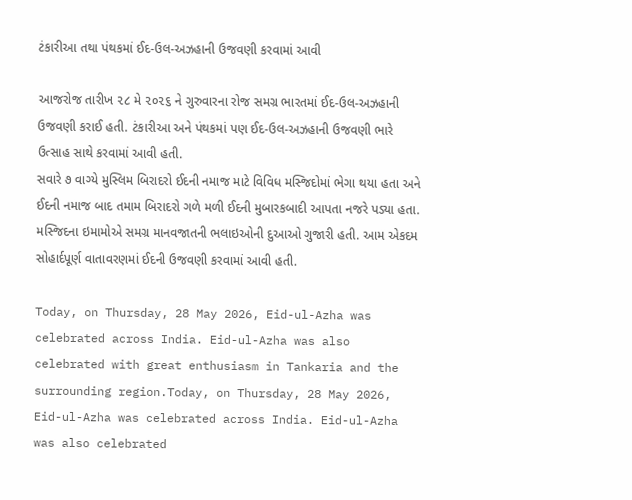ટંકારીઆ તથા પંથકમાં ઈદ-ઉલ-અઝહાની ઉજવણી કરવામાં આવી

આજરોજ તારીખ ૨૮ મે ૨૦૨૬ ને ગુરુવારના રોજ સમગ્ર ભારતમાં ઈદ-ઉલ-અઝહાની ઉજવણી કરાઈ હતી. ટંકારીઆ અને પંથકમાં પણ ઈદ-ઉલ-અઝહાની ઉજવણી ભારે ઉત્સાહ સાથે કરવામાં આવી હતી.
સવારે ૭ વાગ્યે મુસ્લિમ બિરાદરો ઈદની નમાજ માટે વિવિધ મસ્જિદોમાં ભેગા થયા હતા અને ઈદની નમાજ બાદ તમામ બિરાદરો ગળે મળી ઈદની મુબારકબાદી આપતા નજરે પડ્યા હતા. મસ્જિદના ઇમામોએ સમગ્ર માનવજાતની ભલાઇઓની દુઆઓ ગુજારી હતી. આમ એકદમ સોહાર્દપૂર્ણ વાતાવરણમાં ઈદની ઉજવણી કરવામાં આવી હતી.

Today, on Thursday, 28 May 2026, Eid-ul-Azha was celebrated across India. Eid-ul-Azha was also celebrated with great enthusiasm in Tankaria and the surrounding region.Today, on Thursday, 28 May 2026, Eid-ul-Azha was celebrated across India. Eid-ul-Azha was also celebrated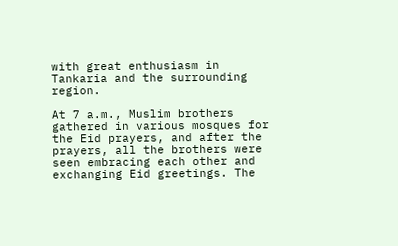with great enthusiasm in Tankaria and the surrounding region.

At 7 a.m., Muslim brothers gathered in various mosques for the Eid prayers, and after the prayers, all the brothers were seen embracing each other and exchanging Eid greetings. The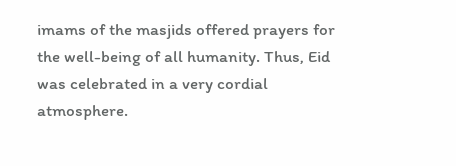imams of the masjids offered prayers for the well-being of all humanity. Thus, Eid was celebrated in a very cordial atmosphere.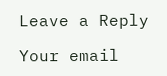Leave a Reply

Your email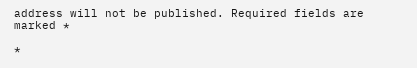address will not be published. Required fields are marked *

*